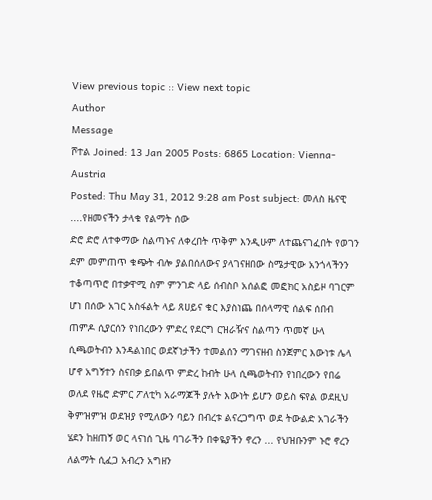View previous topic :: View next topic
Author
Message
ሾተል Joined: 13 Jan 2005 Posts: 6865 Location: Vienna-Austria
Posted: Thu May 31, 2012 9:28 am Post subject: መለስ ዜናዊ ....የዘመናችን ታላቁ የልማት ሰው
ድሮ ድሮ ለተቀማው ስልጣኑና ለቀረበት ጥቅም እንዲሁም ለተጨናገፈበት የወገን ደም መምጠጥ ቁጭት ብሎ ያልበሰለውና ያላገናዘበው ስሜታዊው አንጎላችንን ተቆጣጥሮ በተቃዋሚ ስም ምንገድ ላይ ሰብስቦ አሰልፎ መፎክር አስይዞ ባገርም ሆነ በሰው አገር አስፋልት ላይ ጸሀይና ቁር እያስነጨ በሰላማዊ ሰልፍ ሰበብ ጠምዶ ሲያርሰን የነበረውን ምድረ የደርግ ርዝራዥና ስልጣን ጥመኛ ሁላ ሲጫወትብን እንዳልነበር ወደኛነታችን ተመልሰን ማገናዘብ ስንጀምር እውነቱ ሌላ ሆኖ አግኝተን ስናበቃ ይበልጥ ምድረ ከብት ሁላ ሲጫወትብን የነበረውን የበሬ ወለደ የዜሮ ድምር ፖለቲካ አራማጆች ያሉት እውነት ይሆን ወይስ ፍየል ወደዚህ ቅምዝምዝ ወደዝያ የሚለውን ባይን በብረቱ ልናረጋግጥ ወደ ትውልድ አገራችን ሄደን ከዘጠኝ ወር ላናነሰ ጊዜ ባገራችን በቀዬያችን ኖረን ... የህዝቡንም ኑሮ ኖረን ለልማት ሲፈጋ አብረን አግዘን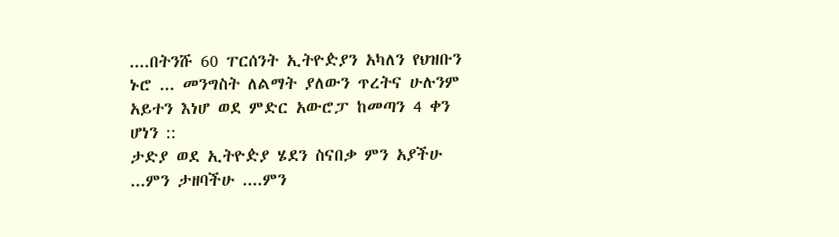....በትንሹ 60 ፐርሰንት ኢትዮዽያን አካለን የህዝቡን ኑሮ ... መንግስት ለልማት ያለውን ጥረትና ሁሉንም አይተን እነሆ ወደ ምድር አውሮፓ ከመጣን 4 ቀን ሆነን ::
ታድያ ወደ ኢትዮዽያ ሄደን ስናበቃ ምን አያችሁ ...ምን ታዘባችሁ ....ምን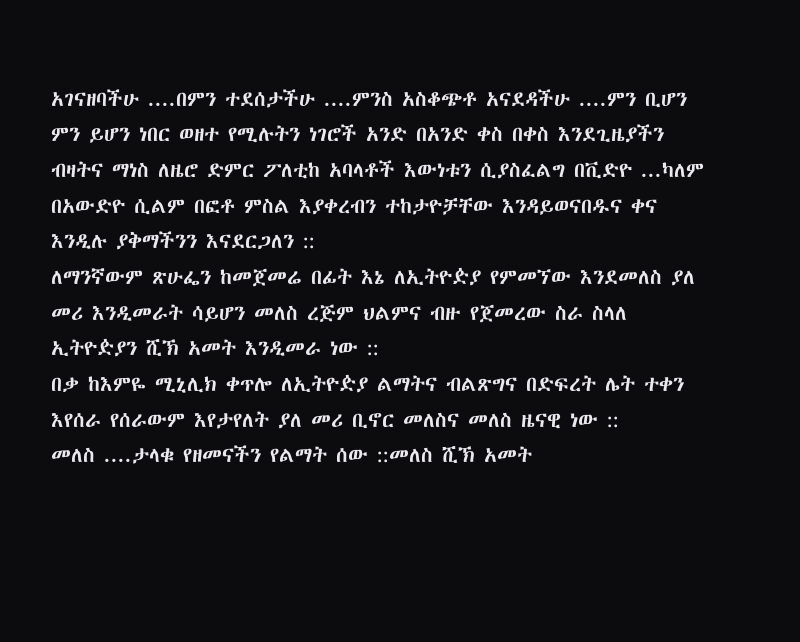አገናዘባችሁ ....በምን ተደሰታችሁ ....ምንስ አስቆጭቶ አናደዳችሁ ....ምን ቢሆን ምን ይሆን ነበር ወዘተ የሚሉትን ነገሮች አንድ በአንድ ቀስ በቀስ እንደጊዜያችን ብዛትና ማነስ ለዜሮ ድምር ፖለቲከ አባላቶች እውነቱን ሲያስፈልግ በቪድዮ ...ካለም በአውድዮ ሲልም በፎቶ ምስል እያቀረብን ተከታዮቻቸው እንዳይወናበዱና ቀና እንዲሉ ያቅማችንን እናደርጋለን ::
ለማንኛውም ጽሁፌን ከመጀመሬ በፊት እኔ ለኢትዮዽያ የምመኘው እንደመለስ ያለ መሪ እንዲመራት ሳይሆን መለስ ረጅም ህልምና ብዙ የጀመረው ስራ ስላለ ኢትዮዽያን ሺኽ አመት እንዲመራ ነው ::
በቃ ከእምዬ ሚኒሊክ ቀጥሎ ለኢትዮዽያ ልማትና ብልጽግና በድፍረት ሌት ተቀን እየሰራ የሰራውም እየታየለት ያለ መሪ ቢኖር መለስና መለስ ዜናዊ ነው ::
መለስ ....ታላቁ የዘመናችን የልማት ሰው ::መለስ ሺኽ አመት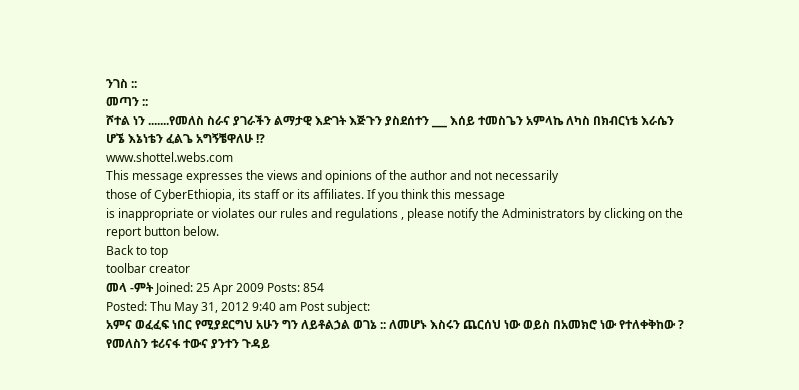ንገስ ::
መጣን ::
ሾተል ነን .......የመለስ ስራና ያገራችን ልማታዊ እድገት እጅጉን ያስደሰተን ___ እሰይ ተመስጌን አምላኬ ለካስ በክብርነቴ እራሴን ሆኜ እኔነቴን ፈልጌ አግኝቼዋለሁ !?
www.shottel.webs.com
This message expresses the views and opinions of the author and not necessarily
those of CyberEthiopia, its staff or its affiliates. If you think this message
is inappropriate or violates our rules and regulations , please notify the Administrators by clicking on the report button below.
Back to top
toolbar creator
መላ -ምት Joined: 25 Apr 2009 Posts: 854
Posted: Thu May 31, 2012 9:40 am Post subject:
አምና ወፈፈፍ ነበር የሚያደርግህ አሁን ግን ለይቶልኃል ወገኔ :: ለመሆኑ እስሩን ጨርሰህ ነው ወይስ በአመክሮ ነው የተለቀቅከው ? የመለስን ቱሪናፋ ተውና ያንተን ጉዳይ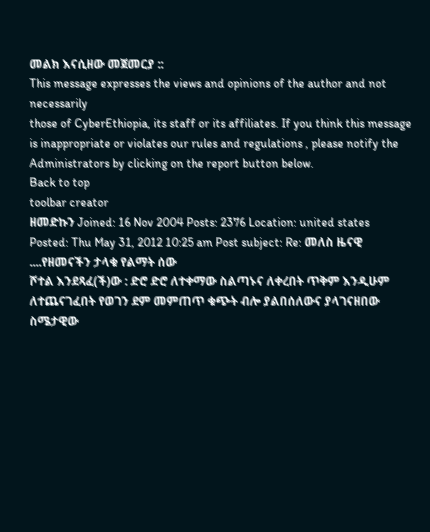መልክ እናሲዘው መጀመርያ ::
This message expresses the views and opinions of the author and not necessarily
those of CyberEthiopia, its staff or its affiliates. If you think this message
is inappropriate or violates our rules and regulations , please notify the Administrators by clicking on the report button below.
Back to top
toolbar creator
ዘመድኩን Joined: 16 Nov 2004 Posts: 2376 Location: united states
Posted: Thu May 31, 2012 10:25 am Post subject: Re: መለስ ዜናዊ ....የዘመናችን ታላቁ የልማት ሰው
ሾተል እንደጻፈ(ች)ው : ድሮ ድሮ ለተቀማው ስልጣኑና ለቀረበት ጥቅም እንዲሁም ለተጨናገፈበት የወገን ደም መምጠጥ ቁጭት ብሎ ያልበሰለውና ያላገናዘበው ስሜታዊው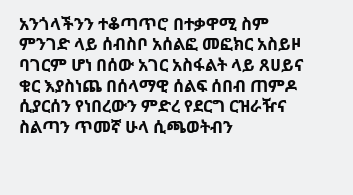አንጎላችንን ተቆጣጥሮ በተቃዋሚ ስም ምንገድ ላይ ሰብስቦ አሰልፎ መፎክር አስይዞ ባገርም ሆነ በሰው አገር አስፋልት ላይ ጸሀይና ቁር እያስነጨ በሰላማዊ ሰልፍ ሰበብ ጠምዶ ሲያርሰን የነበረውን ምድረ የደርግ ርዝራዥና ስልጣን ጥመኛ ሁላ ሲጫወትብን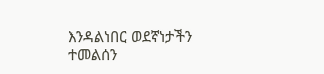እንዳልነበር ወደኛነታችን ተመልሰን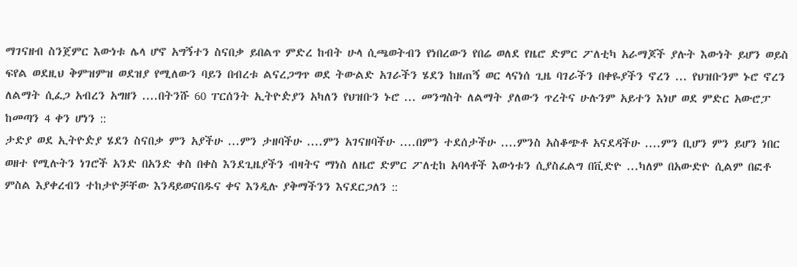ማገናዘብ ስንጀምር እውነቱ ሌላ ሆኖ አግኝተን ስናበቃ ይበልጥ ምድረ ከብት ሁላ ሲጫወትብን የነበረውን የበሬ ወለደ የዜሮ ድምር ፖለቲካ አራማጆች ያሉት እውነት ይሆን ወይስ ፍየል ወደዚህ ቅምዝምዝ ወደዝያ የሚለውን ባይን በብረቱ ልናረጋግጥ ወደ ትውልድ አገራችን ሄደን ከዘጠኝ ወር ላናነሰ ጊዜ ባገራችን በቀዬያችን ኖረን ... የህዝቡንም ኑሮ ኖረን ለልማት ሲፈጋ አብረን አግዘን ....በትንሹ 60 ፐርሰንት ኢትዮዽያን አካለን የህዝቡን ኑሮ ... መንግስት ለልማት ያለውን ጥረትና ሁሉንም አይተን እነሆ ወደ ምድር አውሮፓ ከመጣን 4 ቀን ሆነን ::
ታድያ ወደ ኢትዮዽያ ሄደን ስናበቃ ምን አያችሁ ...ምን ታዘባችሁ ....ምን አገናዘባችሁ ....በምን ተደሰታችሁ ....ምንስ አስቆጭቶ አናደዳችሁ ....ምን ቢሆን ምን ይሆን ነበር ወዘተ የሚሉትን ነገሮች አንድ በአንድ ቀስ በቀስ እንደጊዜያችን ብዛትና ማነስ ለዜሮ ድምር ፖለቲከ አባላቶች እውነቱን ሲያስፈልግ በቪድዮ ...ካለም በአውድዮ ሲልም በፎቶ ምስል እያቀረብን ተከታዮቻቸው እንዳይወናበዱና ቀና እንዲሉ ያቅማችንን እናደርጋለን ::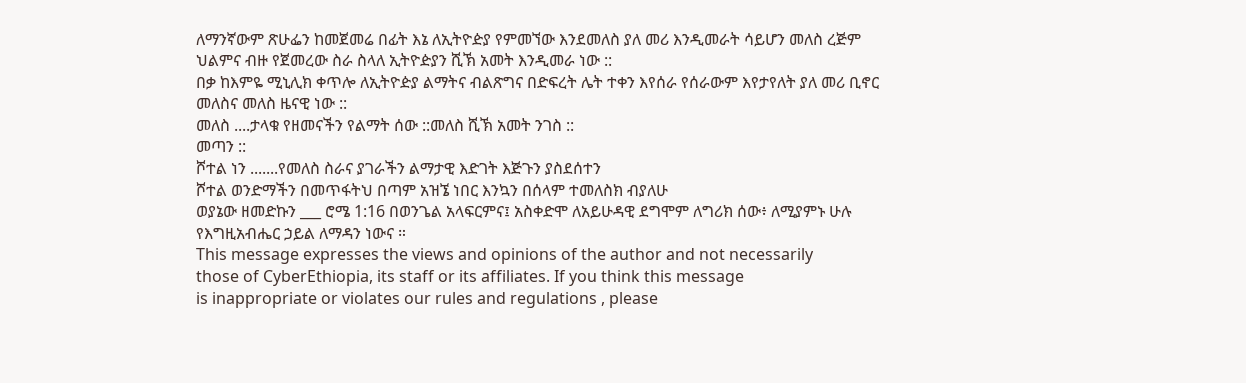ለማንኛውም ጽሁፌን ከመጀመሬ በፊት እኔ ለኢትዮዽያ የምመኘው እንደመለስ ያለ መሪ እንዲመራት ሳይሆን መለስ ረጅም ህልምና ብዙ የጀመረው ስራ ስላለ ኢትዮዽያን ሺኽ አመት እንዲመራ ነው ::
በቃ ከእምዬ ሚኒሊክ ቀጥሎ ለኢትዮዽያ ልማትና ብልጽግና በድፍረት ሌት ተቀን እየሰራ የሰራውም እየታየለት ያለ መሪ ቢኖር መለስና መለስ ዜናዊ ነው ::
መለስ ....ታላቁ የዘመናችን የልማት ሰው ::መለስ ሺኽ አመት ንገስ ::
መጣን ::
ሾተል ነን .......የመለስ ስራና ያገራችን ልማታዊ እድገት እጅጉን ያስደሰተን
ሾተል ወንድማችን በመጥፋትህ በጣም አዝኜ ነበር እንኳን በሰላም ተመለስክ ብያለሁ
ወያኔው ዘመድኩን ___ ሮሜ 1:16 በወንጌል አላፍርምና፤ አስቀድሞ ለአይሁዳዊ ደግሞም ለግሪክ ሰው፥ ለሚያምኑ ሁሉ የእግዚአብሔር ኃይል ለማዳን ነውና ።
This message expresses the views and opinions of the author and not necessarily
those of CyberEthiopia, its staff or its affiliates. If you think this message
is inappropriate or violates our rules and regulations , please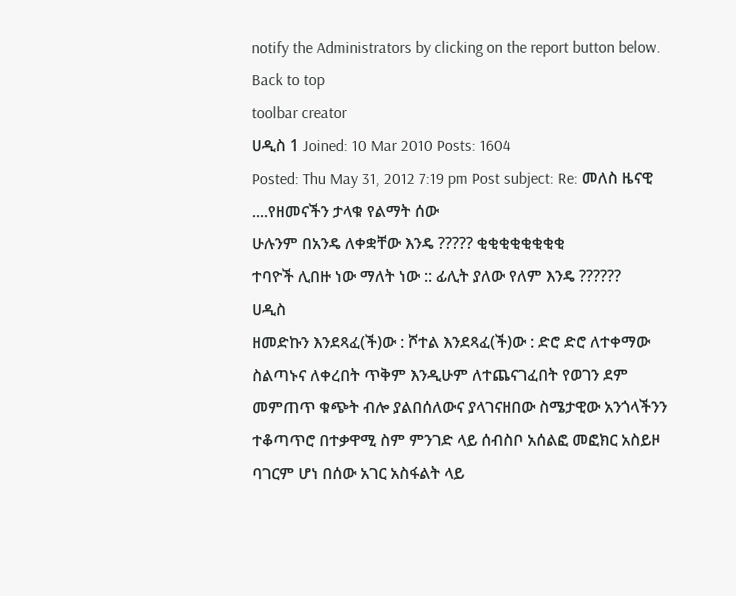notify the Administrators by clicking on the report button below.
Back to top
toolbar creator
ሀዲስ 1 Joined: 10 Mar 2010 Posts: 1604
Posted: Thu May 31, 2012 7:19 pm Post subject: Re: መለስ ዜናዊ ....የዘመናችን ታላቁ የልማት ሰው
ሁሉንም በአንዴ ለቀቋቸው እንዴ ????? ቂቂቂቂቂቂቂቂ
ተባዮች ሊበዙ ነው ማለት ነው :: ፊሊት ያለው የለም እንዴ ??????
ሀዲስ
ዘመድኩን እንደጻፈ(ች)ው : ሾተል እንደጻፈ(ች)ው : ድሮ ድሮ ለተቀማው ስልጣኑና ለቀረበት ጥቅም እንዲሁም ለተጨናገፈበት የወገን ደም መምጠጥ ቁጭት ብሎ ያልበሰለውና ያላገናዘበው ስሜታዊው አንጎላችንን ተቆጣጥሮ በተቃዋሚ ስም ምንገድ ላይ ሰብስቦ አሰልፎ መፎክር አስይዞ ባገርም ሆነ በሰው አገር አስፋልት ላይ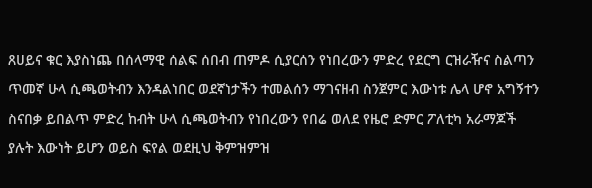ጸሀይና ቁር እያስነጨ በሰላማዊ ሰልፍ ሰበብ ጠምዶ ሲያርሰን የነበረውን ምድረ የደርግ ርዝራዥና ስልጣን ጥመኛ ሁላ ሲጫወትብን እንዳልነበር ወደኛነታችን ተመልሰን ማገናዘብ ስንጀምር እውነቱ ሌላ ሆኖ አግኝተን ስናበቃ ይበልጥ ምድረ ከብት ሁላ ሲጫወትብን የነበረውን የበሬ ወለደ የዜሮ ድምር ፖለቲካ አራማጆች ያሉት እውነት ይሆን ወይስ ፍየል ወደዚህ ቅምዝምዝ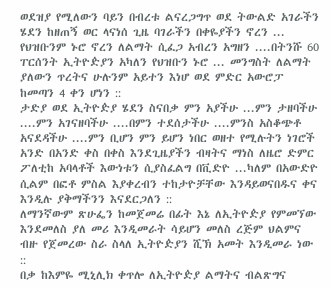ወደዝያ የሚለውን ባይን በብረቱ ልናረጋግጥ ወደ ትውልድ አገራችን ሄደን ከዘጠኝ ወር ላናነሰ ጊዜ ባገራችን በቀዬያችን ኖረን ... የህዝቡንም ኑሮ ኖረን ለልማት ሲፈጋ አብረን አግዘን ....በትንሹ 60 ፐርሰንት ኢትዮዽያን አካለን የህዝቡን ኑሮ ... መንግስት ለልማት ያለውን ጥረትና ሁሉንም አይተን እነሆ ወደ ምድር አውሮፓ ከመጣን 4 ቀን ሆነን ::
ታድያ ወደ ኢትዮዽያ ሄደን ስናበቃ ምን አያችሁ ...ምን ታዘባችሁ ....ምን አገናዘባችሁ ....በምን ተደሰታችሁ ....ምንስ አስቆጭቶ አናደዳችሁ ....ምን ቢሆን ምን ይሆን ነበር ወዘተ የሚሉትን ነገሮች አንድ በአንድ ቀስ በቀስ እንደጊዜያችን ብዛትና ማነስ ለዜሮ ድምር ፖለቲከ አባላቶች እውነቱን ሲያስፈልግ በቪድዮ ...ካለም በአውድዮ ሲልም በፎቶ ምስል እያቀረብን ተከታዮቻቸው እንዳይወናበዱና ቀና እንዲሉ ያቅማችንን እናደርጋለን ::
ለማንኛውም ጽሁፌን ከመጀመሬ በፊት እኔ ለኢትዮዽያ የምመኘው እንደመለስ ያለ መሪ እንዲመራት ሳይሆን መለስ ረጅም ህልምና ብዙ የጀመረው ስራ ስላለ ኢትዮዽያን ሺኽ አመት እንዲመራ ነው ::
በቃ ከእምዬ ሚኒሊክ ቀጥሎ ለኢትዮዽያ ልማትና ብልጽግና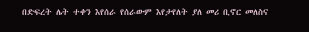በድፍረት ሌት ተቀን እየሰራ የሰራውም እየታየለት ያለ መሪ ቢኖር መለስና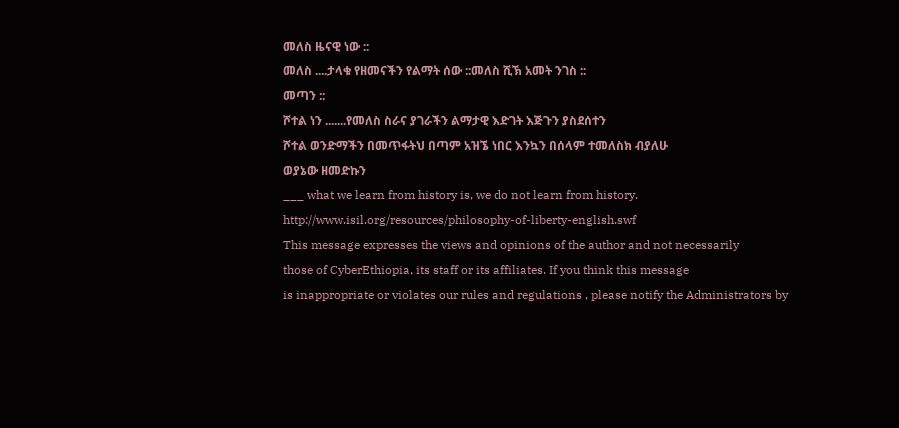መለስ ዜናዊ ነው ::
መለስ ....ታላቁ የዘመናችን የልማት ሰው ::መለስ ሺኽ አመት ንገስ ::
መጣን ::
ሾተል ነን .......የመለስ ስራና ያገራችን ልማታዊ እድገት እጅጉን ያስደሰተን
ሾተል ወንድማችን በመጥፋትህ በጣም አዝኜ ነበር እንኳን በሰላም ተመለስክ ብያለሁ
ወያኔው ዘመድኩን
___ what we learn from history is, we do not learn from history.
http://www.isil.org/resources/philosophy-of-liberty-english.swf
This message expresses the views and opinions of the author and not necessarily
those of CyberEthiopia, its staff or its affiliates. If you think this message
is inappropriate or violates our rules and regulations , please notify the Administrators by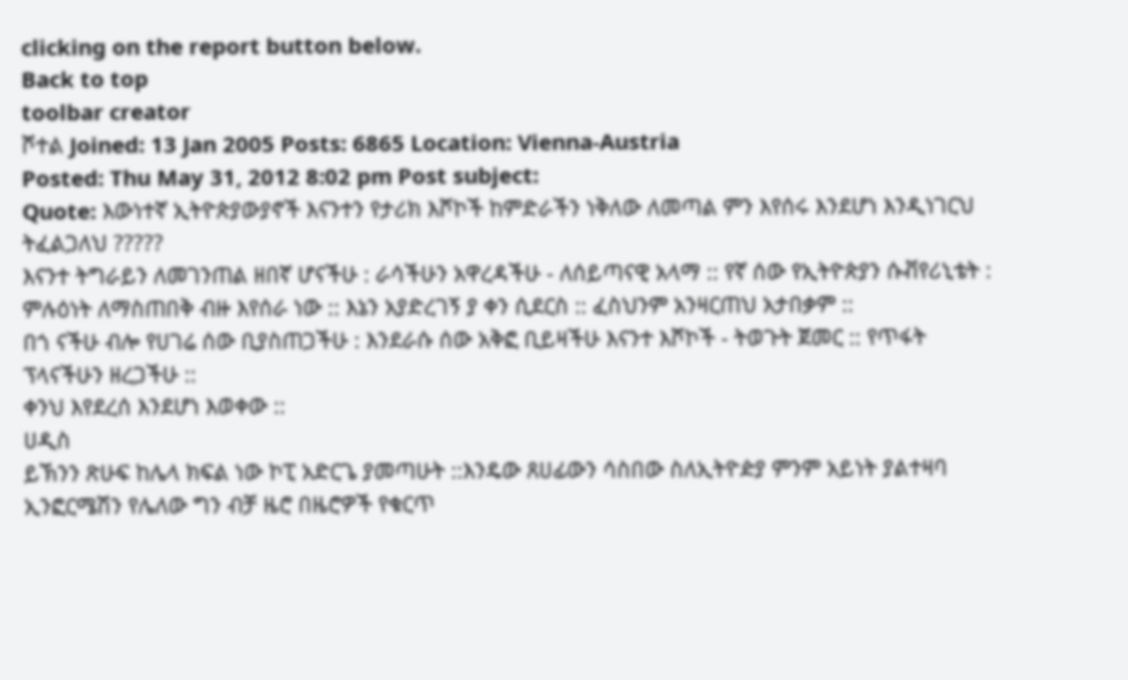clicking on the report button below.
Back to top
toolbar creator
ሾተል Joined: 13 Jan 2005 Posts: 6865 Location: Vienna-Austria
Posted: Thu May 31, 2012 8:02 pm Post subject:
Quote: እውነተኛ ኢትዮጵያውያኖች እናንተን የታሪክ እሾኮች ከምድራችን ነቅለው ለመጣል ምን እየሰሩ እንደሆነ እንዲነገርህ ትፈልጋለህ ?????
እናንተ ትግራይን ለመገንጠል ዘበኛ ሆናችሁ : ራሳችሁን አዋረዳችሁ - ለሰይጣናዊ አላማ :: የኛ ሰው የኢትዮጵያን ሱቭየሪኒቴት : ምሉዕነት ለማስጠበቅ ብዙ እየሰራ ነው :: እኔን አያድረገኝ ያ ቀን ሲደርስ :: ፈስህንም አንዛርጠህ አታበቃም ::
በጎ ናችሁ ብሎ የሀገሬ ሰው ቢያስጠጋችሁ : እንደራሱ ሰው አቅፎ ቢይዛችሁ እናንተ እሾኮች - ትወጉት ጀመር :: የጥፋት ፕላናችሁን ዘረጋችሁ ::
ቀንህ እየደረሰ እንደሆነ እወቀው ::
ሀዲስ
ይኽንን ጽሁፍ ከሌላ ክፍል ነው ኮፒ አድርጌ ያመጣሁት ::እንዴው ጸሀፊውን ሳስበው ስለኢትዮዽያ ምንም አይነት ያልተዛባ ኢንፎርሜሽን የሌለው ግን ብቻ ዜሮ በዜሮዎች የቁርጥ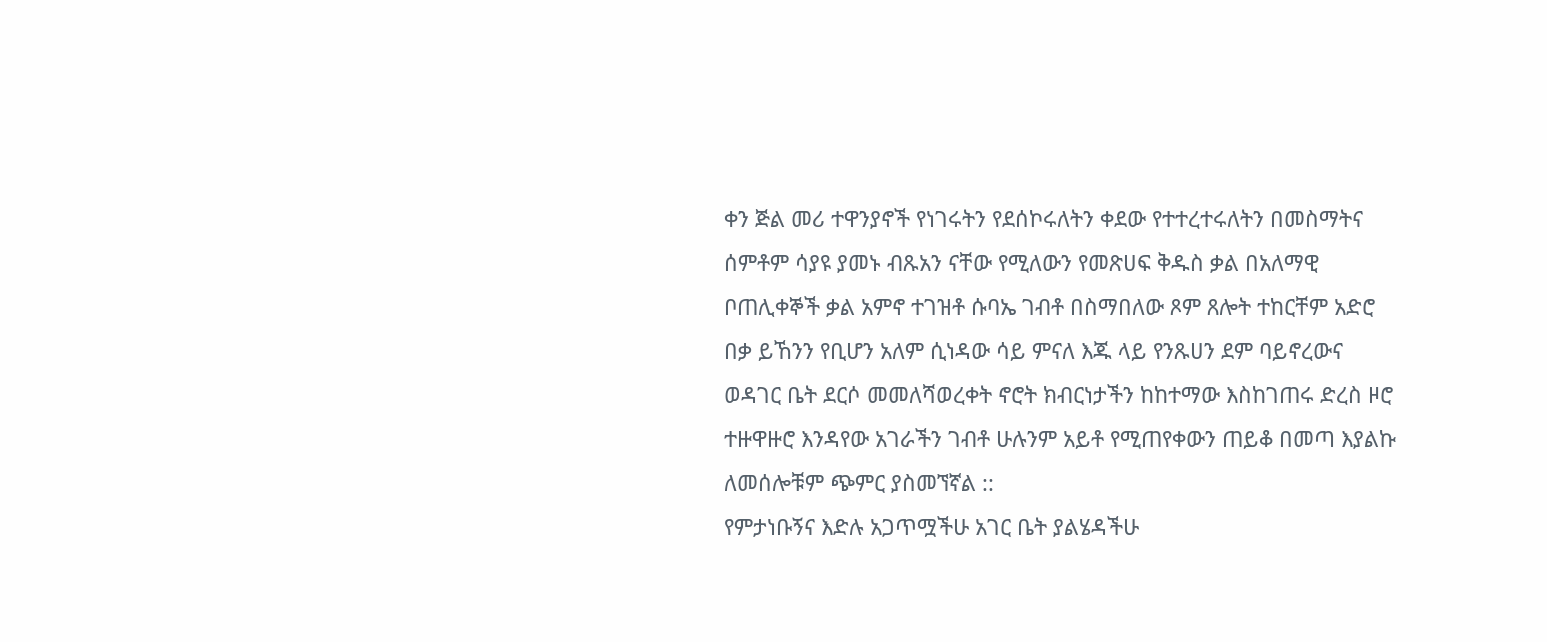ቀን ጅል መሪ ተዋንያኖች የነገሩትን የደሰኮሩለትን ቀደው የተተረተሩለትን በመስማትና ሰምቶም ሳያዩ ያመኑ ብጹአን ናቸው የሚለውን የመጽሀፍ ቅዱስ ቃል በአለማዊ ቦጠሊቀኞች ቃል አምኖ ተገዝቶ ሱባኤ ገብቶ በስማበለው ጾም ጸሎት ተከርቸም አድሮ በቃ ይኸንን የቢሆን አለም ሲነዳው ሳይ ምናለ እጁ ላይ የንጹሀን ደም ባይኖረውና ወዳገር ቤት ደርሶ መመለሻወረቀት ኖሮት ክብርነታችን ከከተማው እስከገጠሩ ድረስ ዞሮ ተዙዋዙሮ እንዳየው አገራችን ገብቶ ሁሉንም አይቶ የሚጠየቀውን ጠይቆ በመጣ እያልኩ ለመሰሎቹም ጭምር ያስመኘኛል ::
የምታነቡኝና እድሉ አጋጥሟችሁ አገር ቤት ያልሄዳችሁ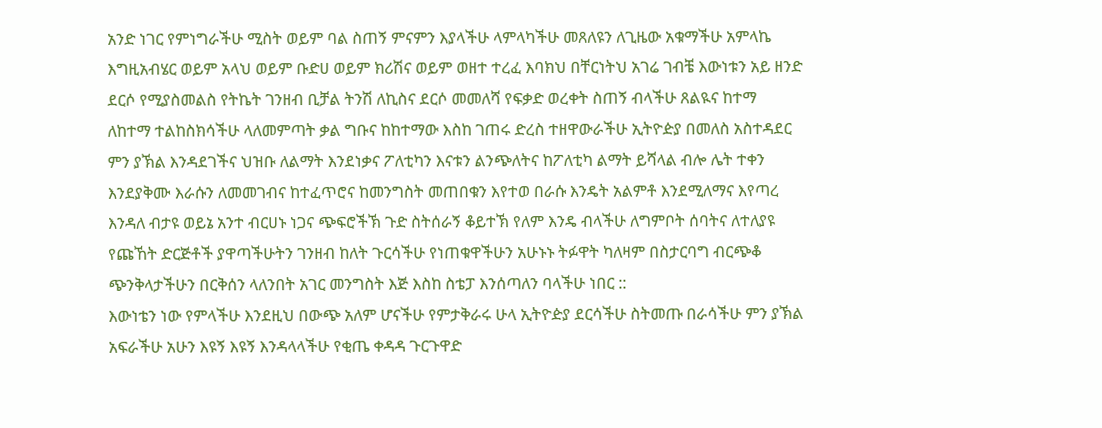አንድ ነገር የምነግራችሁ ሚስት ወይም ባል ስጠኝ ምናምን እያላችሁ ላምላካችሁ መጸለዩን ለጊዜው አቁማችሁ አምላኬ እግዚአብሄር ወይም አላህ ወይም ቡድሀ ወይም ክሪሽና ወይም ወዘተ ተረፈ እባክህ በቸርነትህ አገሬ ገብቼ እውነቱን አይ ዘንድ ደርሶ የሚያስመልስ የትኬት ገንዘብ ቢቻል ትንሽ ለኪስና ደርሶ መመለሻ የፍቃድ ወረቀት ስጠኝ ብላችሁ ጸልዪና ከተማ ለከተማ ተልከስክሳችሁ ላለመምጣት ቃል ግቡና ከከተማው እስከ ገጠሩ ድረስ ተዘዋውራችሁ ኢትዮዽያ በመለስ አስተዳደር ምን ያኽል እንዳደገችና ህዝቡ ለልማት እንደነቃና ፖለቲካን እናቱን ልንጭለትና ከፖለቲካ ልማት ይሻላል ብሎ ሌት ተቀን እንደያቅሙ እራሱን ለመመገብና ከተፈጥሮና ከመንግስት መጠበቁን እየተወ በራሱ እንዴት አልምቶ እንደሚለማና እየጣረ እንዳለ ብታዩ ወይኔ አንተ ብርሀኑ ነጋና ጭፍሮችኽ ጉድ ስትሰራኝ ቆይተኽ የለም እንዴ ብላችሁ ለግምቦት ሰባትና ለተለያዩ የጩኸት ድርጅቶች ያዋጣችሁትን ገንዘብ ከለት ጉርሳችሁ የነጠቁዋችሁን አሁኑኑ ትፉዋት ካለዛም በስታርባግ ብርጭቆ ጭንቅላታችሁን በርቅሰን ላለንበት አገር መንግስት እጅ እስከ ስቴፓ እንሰጣለን ባላችሁ ነበር ::
እውነቴን ነው የምላችሁ እንደዚህ በውጭ አለም ሆናችሁ የምታቅራሩ ሁላ ኢትዮዽያ ደርሳችሁ ስትመጡ በራሳችሁ ምን ያኽል አፍራችሁ አሁን እዩኝ እዩኝ እንዳላላችሁ የቂጤ ቀዳዳ ጉርጉዋድ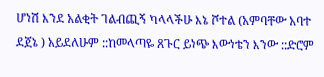ሆነሽ እንደ አልቂት ገልብጪኝ ካላላችሁ እኔ ሾተል (አምባቸው አባተ ደጀኔ ) አይደለሁም ::ከመላጣዬ ጸጉር ይነጭ እውነቴን እንው ::ድሮም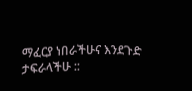ማፈርያ ነበራችሁና እንደጉድ ታፍራላችሁ ::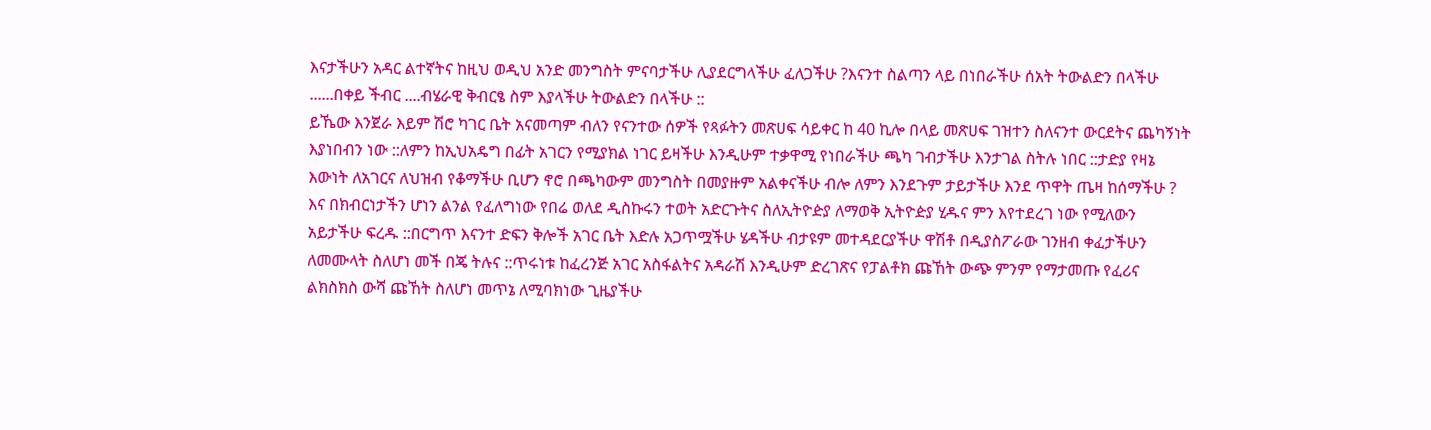እናታችሁን አዳር ልተኛትና ከዚህ ወዲህ አንድ መንግስት ምናባታችሁ ሊያደርግላችሁ ፈለጋችሁ ?እናንተ ስልጣን ላይ በነበራችሁ ሰአት ትውልድን በላችሁ ......በቀይ ችብር ....ብሄራዊ ቅብርፄ ስም እያላችሁ ትውልድን በላችሁ ::
ይኼው እንጀራ እይም ሽሮ ካገር ቤት አናመጣም ብለን የናንተው ሰዎች የጻፉትን መጽሀፍ ሳይቀር ከ 40 ኪሎ በላይ መጽሀፍ ገዝተን ስለናንተ ውርደትና ጨካኝነት እያነበብን ነው ::ለምን ከኢህአዴግ በፊት አገርን የሚያክል ነገር ይዛችሁ እንዲሁም ተቃዋሚ የነበራችሁ ጫካ ገብታችሁ እንታገል ስትሉ ነበር ::ታድያ የዛኔ እውነት ለአገርና ለህዝብ የቆማችሁ ቢሆን ኖሮ በጫካውም መንግስት በመያዙም አልቀናችሁ ብሎ ለምን እንደጉም ታይታችሁ እንደ ጥዋት ጤዛ ከሰማችሁ ?
እና በክብርነታችን ሆነን ልንል የፈለግነው የበሬ ወለደ ዲስኩሩን ተወት አድርጉትና ስለኢትዮዽያ ለማወቅ ኢትዮዽያ ሂዱና ምን እየተደረገ ነው የሚለውን አይታችሁ ፍረዱ ::በርግጥ እናንተ ድፍን ቅሎች አገር ቤት እድሉ አጋጥሟችሁ ሄዳችሁ ብታዩም መተዳደርያችሁ ዋሽቶ በዲያስፖራው ገንዘብ ቀፈታችሁን ለመሙላት ስለሆነ መች በጄ ትሉና ::ጥሩነቱ ከፈረንጅ አገር አስፋልትና አዳራሽ እንዲሁም ድረገጽና የፓልቶክ ጩኸት ውጭ ምንም የማታመጡ የፈሪና ልክስክስ ውሻ ጩኸት ስለሆነ መጥኔ ለሚባክነው ጊዜያችሁ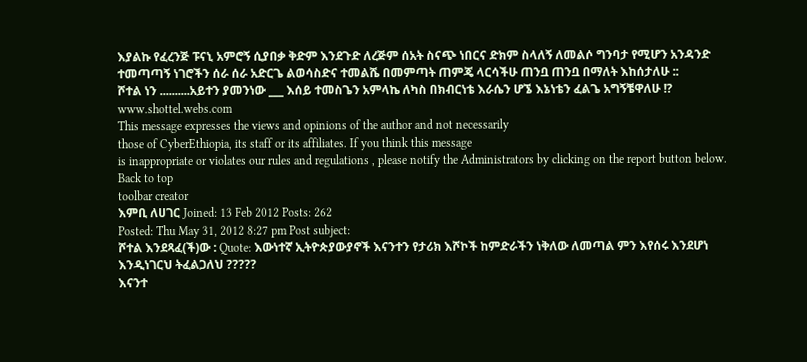እያልኩ የፈረንጅ ፑናኒ አምሮኝ ሲያበቃ ቅድም እንደጉድ ለረጅም ሰአት ስናጭ ነበርና ድክም ስላለኝ ለመልሶ ግንባታ የሚሆን አንዳንድ ተመጣጣኝ ነገሮችን ሰራ ሰራ አድርጌ ልወሳስድና ተመልሼ በመምጣት ጠምጄ ላርሳችሁ ጠንቧ ጠንቧ በማለት እከሰታለሁ ::
ሾተል ነን ..........አይተን ያመንነው ___ እሰይ ተመስጌን አምላኬ ለካስ በክብርነቴ እራሴን ሆኜ እኔነቴን ፈልጌ አግኝቼዋለሁ !?
www.shottel.webs.com
This message expresses the views and opinions of the author and not necessarily
those of CyberEthiopia, its staff or its affiliates. If you think this message
is inappropriate or violates our rules and regulations , please notify the Administrators by clicking on the report button below.
Back to top
toolbar creator
እምቢ ለሀገር Joined: 13 Feb 2012 Posts: 262
Posted: Thu May 31, 2012 8:27 pm Post subject:
ሾተል እንደጻፈ(ች)ው : Quote: እውነተኛ ኢትዮጵያውያኖች እናንተን የታሪክ እሾኮች ከምድራችን ነቅለው ለመጣል ምን እየሰሩ እንደሆነ እንዲነገርህ ትፈልጋለህ ?????
እናንተ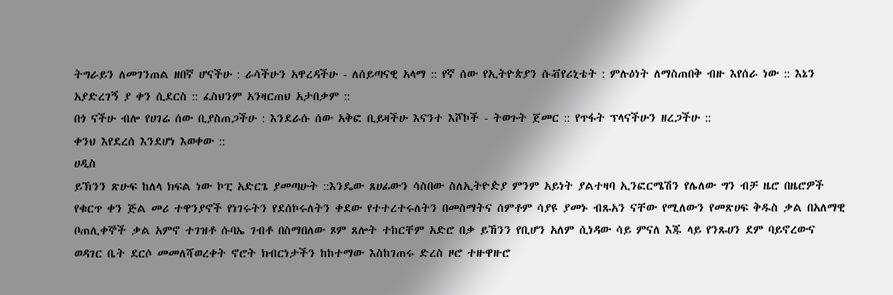ትግራይን ለመገንጠል ዘበኛ ሆናችሁ : ራሳችሁን አዋረዳችሁ - ለሰይጣናዊ አላማ :: የኛ ሰው የኢትዮጵያን ሱቭየሪኒቴት : ምሉዕነት ለማስጠበቅ ብዙ እየሰራ ነው :: እኔን አያድረገኝ ያ ቀን ሲደርስ :: ፈስህንም አንዛርጠህ አታበቃም ::
በጎ ናችሁ ብሎ የሀገሬ ሰው ቢያስጠጋችሁ : እንደራሱ ሰው አቅፎ ቢይዛችሁ እናንተ እሾኮች - ትወጉት ጀመር :: የጥፋት ፕላናችሁን ዘረጋችሁ ::
ቀንህ እየደረሰ እንደሆነ እወቀው ::
ሀዲስ
ይኽንን ጽሁፍ ከለላ ክፍል ነው ኮፒ አድርጌ ያመጣሁት ::እንዴው ጸሀፊውን ሳስበው ስለኢትዮዽያ ምንም አይነት ያልተዛባ ኢንፎርሜሽን የሌለው ግን ብቻ ዜሮ በዜሮዎች የቁርጥ ቀን ጅል መሪ ተዋንያኖች የነገሩትን የደሰኮሩለትን ቀደው የተተረተሩለትን በመስማትና ሰምቶም ሳያዩ ያመኑ ብጹአን ናቸው የሚለውን የመጽሀፍ ቅዱስ ቃል በአለማዊ ቦጠሊቀኞች ቃል አምኖ ተገዝቶ ሱባኤ ገብቶ በስማበለው ጾም ጸሎት ተከርቸም አድሮ በቃ ይኸንን የቢሆን አለም ሲነዳው ሳይ ምናለ እጁ ላይ የንጹሀን ደም ባይኖረውና ወዳገር ቤት ደርሶ መመለሻወረቀት ኖሮት ክብርነታችን ከከተማው እስከገጠሩ ድረስ ዞሮ ተዙዋዙሮ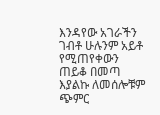እንዳየው አገራችን ገብቶ ሁሉንም አይቶ የሚጠየቀውን ጠይቆ በመጣ እያልኩ ለመሰሎቹም ጭምር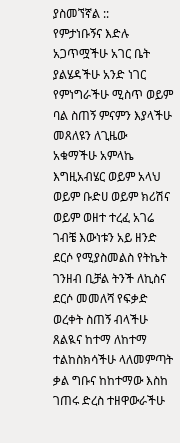ያስመኘኛል ::
የምታነቡኝና እድሉ አጋጥሟችሁ አገር ቤት ያልሄዳችሁ አንድ ነገር የምነግራችሁ ሚስጥ ወይም ባል ስጠኝ ምናምን እያላችሁ መጸለዩን ለጊዜው አቁማችሁ አምላኬ እግዚአብሄር ወይም አላህ ወይም ቡድሀ ወይም ክሪሽና ወይም ወዘተ ተረፈ አገሬ ገብቼ እውነቱን አይ ዘንድ ደርሶ የሚያስመልስ የትኬት ገንዘብ ቢቻል ትንች ለኪስና ደርሶ መመለሻ የፍቃድ ወረቀት ስጠኝ ብላችሁ ጸልዪና ከተማ ለከተማ ተልከስክሳችሁ ላለመምጣት ቃል ግቡና ከከተማው እስከ ገጠሩ ድረስ ተዘዋውራችሁ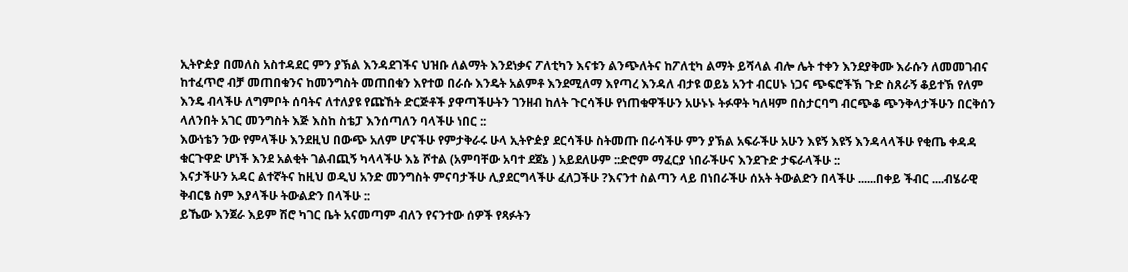ኢትዮዽያ በመለስ አስተዳደር ምን ያኽል እንዳደገችና ህዝቡ ለልማት እንደነቃና ፖለቲካን እናቱን ልንጭለትና ከፖለቲካ ልማት ይሻላል ብሎ ሌት ተቀን እንደያቅሙ እራሱን ለመመገብና ከተፈጥሮ ብቻ መጠበቁንና ከመንግስት መጠበቁን እየተወ በራሱ እንዴት አልምቶ እንደሚለማ እየጣረ እንዳለ ብታዩ ወይኔ አንተ ብርሀኑ ነጋና ጭፍሮችኽ ጉድ ስጸራኝ ቆይተኽ የለም እንዴ ብላችሁ ለግምቦት ሰባትና ለተለያዩ የጩኸት ድርጅቶች ያዋጣችሁትን ገንዘብ ከለት ጉርሳችሁ የነጠቁዋችሁን አሁኑኑ ትፉዋት ካለዛም በስታርባግ ብርጭቆ ጭንቅላታችሁን በርቅሰን ላለንበት አገር መንግስት እጅ እስከ ስቴፓ እንሰጣለን ባላችሁ ነበር ::
እውነቴን ንው የምላችሁ እንደዚህ በውጭ አለም ሆናችሁ የምታቅራሩ ሁላ ኢትዮዽያ ደርሳችሁ ስትመጡ በራሳችሁ ምን ያኽል አፍራችሁ አሁን እዩኝ እዩኝ እንዳላላችሁ የቂጤ ቀዳዳ ቁርጉዋድ ሆነች እንደ አልቂት ገልብጪኝ ካላላችሁ እኔ ሾተል (አምባቸው አባተ ደጀኔ ) አይደለሁም ::ድሮም ማፈርያ ነበራችሁና እንደጉድ ታፍራላችሁ ::
እናታችሁን አዳር ልተኛትና ከዚህ ወዲህ አንድ መንግስት ምናባታችሁ ሊያደርግላችሁ ፈለጋችሁ ?እናንተ ስልጣን ላይ በነበራችሁ ሰአት ትውልድን በላችሁ ......በቀይ ችብር ....ብሄራዊ ቅብርፄ ስም እያላችሁ ትውልድን በላችሁ ::
ይኼው እንጀራ እይም ሽሮ ካገር ቤት አናመጣም ብለን የናንተው ሰዎች የጻፉትን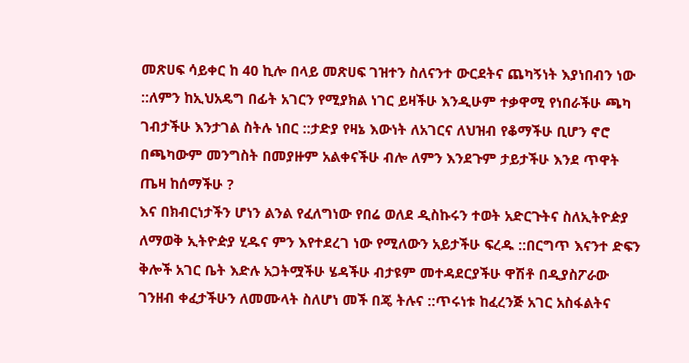መጽሀፍ ሳይቀር ከ 40 ኪሎ በላይ መጽሀፍ ገዝተን ስለናንተ ውርደትና ጨካኝነት እያነበብን ነው ::ለምን ከኢህአዴግ በፊት አገርን የሚያክል ነገር ይዛችሁ እንዲሁም ተቃዋሚ የነበራችሁ ጫካ ገብታችሁ እንታገል ስትሉ ነበር ::ታድያ የዛኔ እውነት ለአገርና ለህዝብ የቆማችሁ ቢሆን ኖሮ በጫካውም መንግስት በመያዙም አልቀናችሁ ብሎ ለምን እንደጉም ታይታችሁ እንደ ጥዋት ጤዛ ከሰማችሁ ?
እና በክብርነታችን ሆነን ልንል የፈለግነው የበሬ ወለደ ዲስኩሩን ተወት አድርጉትና ስለኢትዮዽያ ለማወቅ ኢትዮዽያ ሂዱና ምን እየተደረገ ነው የሚለውን አይታችሁ ፍረዱ ::በርግጥ እናንተ ድፍን ቅሎች አገር ቤት እድሉ አጋትሟችሁ ሄዳችሁ ብታዩም መተዳደርያችሁ ዋሽቶ በዲያስፖራው ገንዘብ ቀፈታችሁን ለመሙላት ስለሆነ መች በጄ ትሉና ::ጥሩነቱ ከፈረንጅ አገር አስፋልትና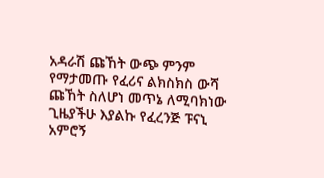አዳራሽ ጩኸት ውጭ ምንም የማታመጡ የፈሪና ልክስክስ ውሻ ጩኸት ስለሆነ መጥኔ ለሚባክነው ጊዜያችሁ እያልኩ የፈረንጅ ፑናኒ አምሮኝ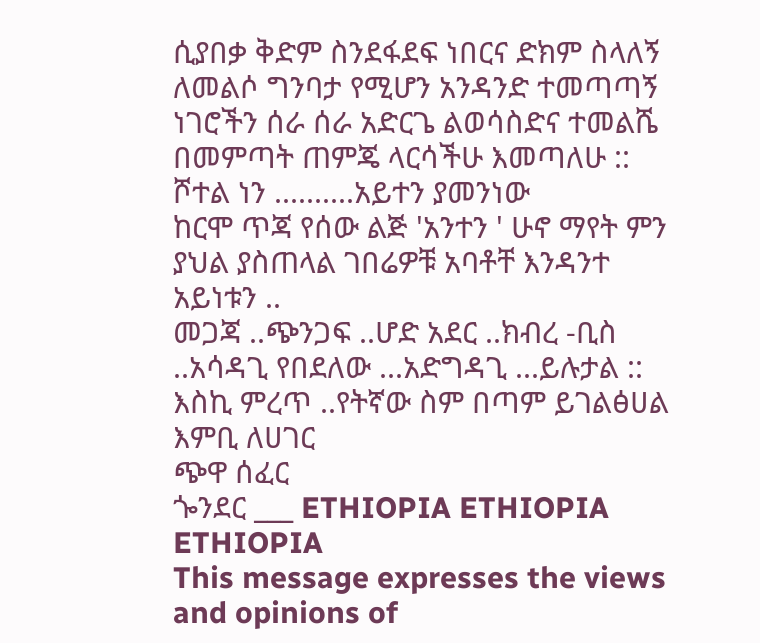ሲያበቃ ቅድም ስንደፋደፍ ነበርና ድክም ስላለኝ ለመልሶ ግንባታ የሚሆን አንዳንድ ተመጣጣኝ ነገሮችን ሰራ ሰራ አድርጌ ልወሳስድና ተመልሼ በመምጣት ጠምጄ ላርሳችሁ እመጣለሁ ::
ሾተል ነን ..........አይተን ያመንነው
ከርሞ ጥጃ የሰው ልጅ 'አንተን ' ሁኖ ማየት ምን ያህል ያስጠላል ገበሬዎቹ አባቶቸ እንዳንተ አይነቱን ..
መጋጃ ..ጭንጋፍ ..ሆድ አደር ..ክብረ -ቢስ ..አሳዳጊ የበደለው ...አድግዳጊ ...ይሉታል :: እስኪ ምረጥ ..የትኛው ስም በጣም ይገልፅሀል
እምቢ ለሀገር
ጭዋ ሰፈር
ጐንደር ___ ETHIOPIA ETHIOPIA ETHIOPIA
This message expresses the views and opinions of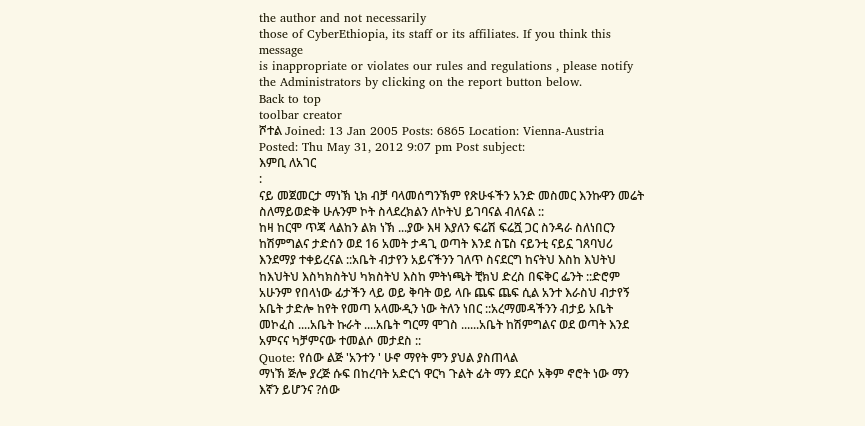the author and not necessarily
those of CyberEthiopia, its staff or its affiliates. If you think this message
is inappropriate or violates our rules and regulations , please notify the Administrators by clicking on the report button below.
Back to top
toolbar creator
ሾተል Joined: 13 Jan 2005 Posts: 6865 Location: Vienna-Austria
Posted: Thu May 31, 2012 9:07 pm Post subject:
እምቢ ለአገር
:
ናይ መጀመርታ ማነኽ ኒክ ብቻ ባላመሰግንኽም የጽሁፋችን አንድ መስመር እንኩዋን መሬት ስለማይወድቅ ሁሉንም ኮት ስላደረክልን ለኮትህ ይገባናል ብለናል ::
ከዛ ከርሞ ጥጃ ላልከን ልክ ነኽ ...ያው እዛ እያለን ፍሬሽ ፍሬሿ ጋር ስንዳራ ስለነበርን ከሽምግልና ታድሰን ወደ 16 አመት ታዳጊ ወጣት እንደ ስፔስ ናይንቲ ናይኗ ገጸባህሪ እንደማያ ተቀይረናል ::አቤት ብታየን አይናችንን ገለጥ ስናደርግ ከናትህ እስከ እህትህ ከእህትህ እስካክስትህ ካክስትህ እስከ ምትነጫት ቺክህ ድረስ በፍቅር ፌንት ::ድሮም አሁንም የበላነው ፊታችን ላይ ወይ ቅባት ወይ ላቡ ጨፍ ጨፍ ሲል አንተ እራስህ ብታየኝ አቤት ታድሎ ከየት የመጣ አላሙዲን ነው ትለን ነበር ::አረማመዳችንን ብታይ አቤት መኮፈስ ....አቤት ኩራት ....አቤት ግርማ ሞገስ ......አቤት ከሽምግልና ወደ ወጣት እንደ አምናና ካቻምናው ተመልሶ መታደስ ::
Quote: የሰው ልጅ 'አንተን ' ሁኖ ማየት ምን ያህል ያስጠላል
ማነኽ ጅሎ ያረጅ ሱፍ በከረባት አድርጎ ዋርካ ጉልት ፊት ማን ደርሶ አቅም ኖሮት ነው ማን እኛን ይሆንና ?ሰው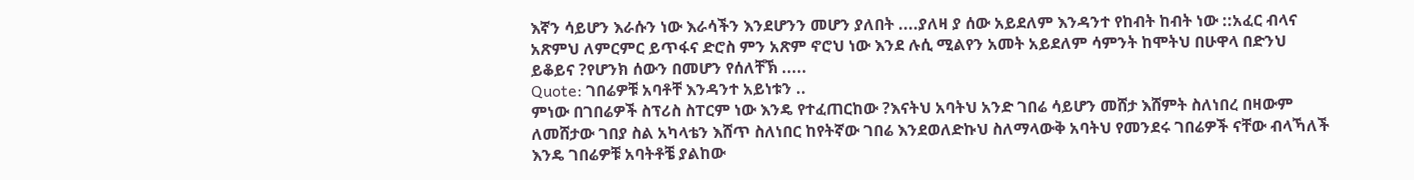እኛን ሳይሆን እራሱን ነው እራሳችን እንደሆንን መሆን ያለበት ....ያለዛ ያ ሰው አይደለም እንዳንተ የከብት ከብት ነው ::አፈር ብላና አጽምህ ለምርምር ይጥፋና ድሮስ ምን አጽም ኖሮህ ነው እንደ ሉሲ ሚልየን አመት አይደለም ሳምንት ከሞትህ በሁዋላ በድንህ ይቆይና ?የሆንክ ሰውን በመሆን የሰለቸኽ .....
Quote: ገበሬዎቹ አባቶቸ እንዳንተ አይነቱን ..
ምነው በገበሬዎች ስፕሪስ ስፐርም ነው እንዴ የተፈጠርከው ?እናትህ አባትህ አንድ ገበሬ ሳይሆን መሸታ እሸምት ስለነበረ በዛውም ለመሸታው ገበያ ስል አካላቴን እሸጥ ስለነበር ከየትኛው ገበሬ እንደወለድኩህ ስለማላውቅ አባትህ የመንደሩ ገበሬዎች ናቸው ብላኻለች እንዴ ገበሬዎቹ አባትቶቼ ያልከው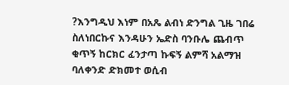?እንግዲህ እነም በአጼ ልብነ ድንግል ጊዜ ገበሬ ስለነበርኩና እንዳሁን ኤድስ ባንቡሌ ጨብጥ ቂጥኝ ከርክር ፈንታጣ ኩፍኝ ልምሻ አልማዝ ባለቀንድ ድክመተ ወሲብ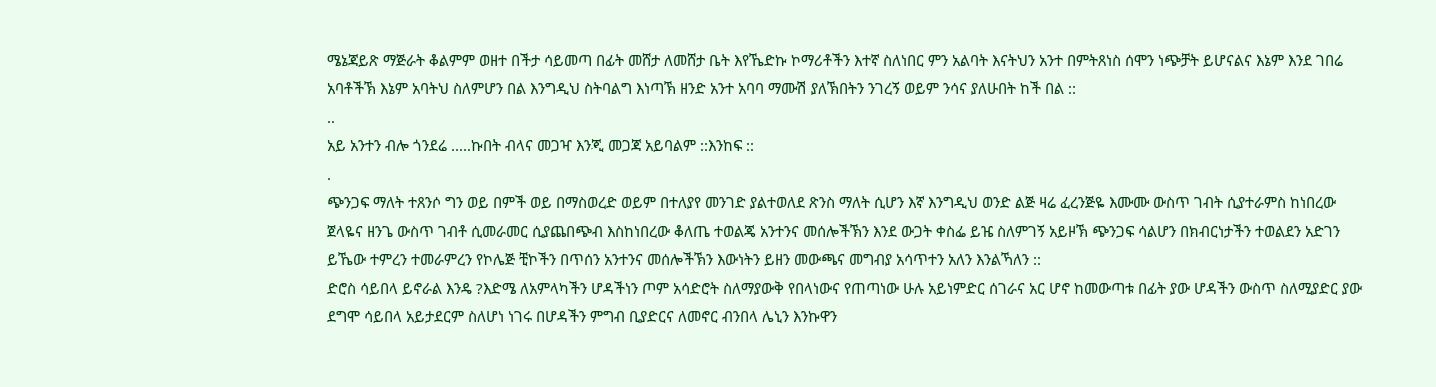ሜኔጃይጽ ማጅራት ቆልምም ወዘተ በችታ ሳይመጣ በፊት መሸታ ለመሸታ ቤት እየኼድኩ ኮማሪቶችን እተኛ ስለነበር ምን አልባት እናትህን አንተ በምትጸነስ ሰሞን ነጭቻት ይሆናልና እኔም እንደ ገበሬ አባቶችኽ እኔም አባትህ ስለምሆን በል እንግዲህ ስትባልግ እነጣኽ ዘንድ አንተ አባባ ማሙሽ ያለኽበትን ንገረኝ ወይም ንሳና ያለሁበት ከች በል ::
..
አይ አንተን ብሎ ጎንደሬ .....ኩበት ብላና መጋዣ እንጂ መጋጃ አይባልም ::እንከፍ ::
.
ጭንጋፍ ማለት ተጸንሶ ግን ወይ በምች ወይ በማስወረድ ወይም በተለያየ መንገድ ያልተወለደ ጽንስ ማለት ሲሆን እኛ እንግዲህ ወንድ ልጅ ዛሬ ፈረንጅዬ እሙሙ ውስጥ ገብት ሲያተራምስ ከነበረው ጀላዬና ዘንጌ ውስጥ ገብቶ ሲመራመር ሲያጨበጭብ እስከነበረው ቆለጤ ተወልጄ አንተንና መሰሎችኽን እንደ ውጋት ቀስፌ ይዤ ስለምገኝ አይዞኽ ጭንጋፍ ሳልሆን በክብርነታችን ተወልደን አድገን ይኼው ተምረን ተመራምረን የኮሌጅ ቺኮችን በጥሰን አንተንና መሰሎችኽን እውነትን ይዘን መውጫና መግብያ አሳጥተን አለን እንልኻለን ::
ድሮስ ሳይበላ ይኖራል እንዴ ?እድሜ ለአምላካችን ሆዳችነን ጦም አሳድሮት ስለማያውቅ የበላነውና የጠጣነው ሁሉ አይነምድር ሰገራና አር ሆኖ ከመውጣቱ በፊት ያው ሆዳችን ውስጥ ስለሚያድር ያው ደግሞ ሳይበላ አይታደርም ስለሆነ ነገሩ በሆዳችን ምግብ ቢያድርና ለመኖር ብንበላ ሌኒን እንኩዋን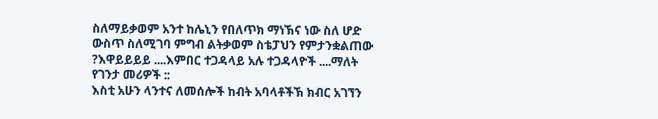ስለማይቃወም አንተ ከሌኒን የበለጥክ ማነኽና ነው ስለ ሆድ ውስጥ ስለሚገባ ምግብ ልትቃወም ስቴፓህን የምታንቋልጠው ?እዋይይይይ ....እምበር ተጋዳላይ አሉ ተጋዳላዮች ....ማለት የገንታ መሪዎች ::
እስቲ አሁን ላንተና ለመሰሎች ከብት አባላቶችኽ ክብር አገኘን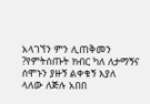አላገኘን ምን ሊጠቅመን ?የምትሰጡት ክብር ካለ ለታማኝና ሰሞኑን ያዙኝ ልቀቁኝ እያለ ላለው ለጅሉ አበበ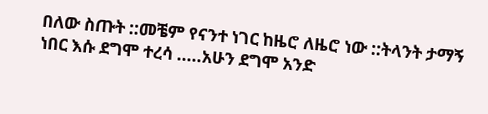በለው ስጡት ::መቼም የናንተ ነገር ከዜሮ ለዜሮ ነው ::ትላንት ታማኝ ነበር እሱ ደግሞ ተረሳ .....አሁን ደግሞ አንድ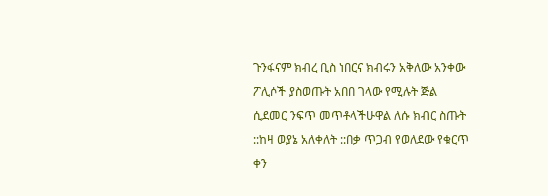ጉንፋናም ክብረ ቢስ ነበርና ክብሩን አቅለው አንቀው ፖሊሶች ያስወጡት አበበ ገላው የሚሉት ጅል ሲደመር ንፍጥ መጥቶላችሁዋል ለሱ ክብር ስጡት ::ከዛ ወያኔ አለቀለት ::በቃ ጥጋብ የወለደው የቁርጥ ቀን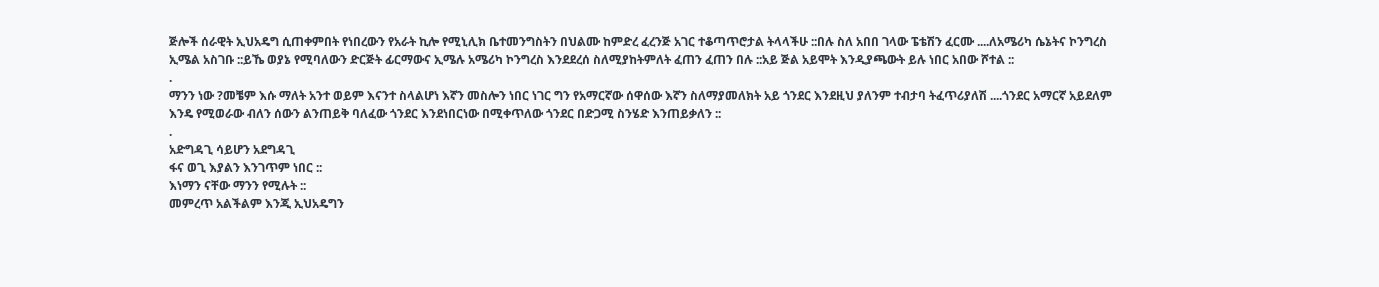ጅሎች ሰራዊት ኢህአዴግ ሲጠቀምበት የነበረውን የአራት ኪሎ የሚኒሊክ ቤተመንግስትን በህልሙ ከምድረ ፈረንጅ አገር ተቆጣጥሮታል ትላላችሁ ::በሉ ስለ አበበ ገላው ፔቴሽን ፈርሙ ....ለአሜሪካ ሴኔትና ኮንግረስ ኢሜል አስገቡ ::ይኼ ወያኔ የሚባለውን ድርጅት ፊርማውና ኢሜሉ አሜሪካ ኮንግረስ እንደደረሰ ስለሚያከትምለት ፈጠን ፈጠን በሉ ::አይ ጅል አይሞት እንዲያጫውት ይሉ ነበር አበው ሾተል ::
.
ማንን ነው ?መቼም እሱ ማለት አንተ ወይም እናንተ ስላልሆነ እኛን መስሎን ነበር ነገር ግን የአማርኛው ሰዋሰው እኛን ስለማያመለክት አይ ጎንደር እንደዚህ ያለንም ተብታባ ትፈጥሪያለሽ ....ጎንደር አማርኛ አይደለም እንዴ የሚወራው ብለን ሰውን ልንጠይቅ ባለፈው ጎንደር እንደነበርነው በሚቀጥለው ጎንደር በድጋሚ ስንሄድ እንጠይቃለን ::
.
አድግዳጊ ሳይሆን አደግዳጊ
ፋና ወጊ እያልን እንገጥም ነበር ::
እነማን ናቸው ማንን የሚሉት ::
መምረጥ አልችልም እንጂ ኢህአዴግን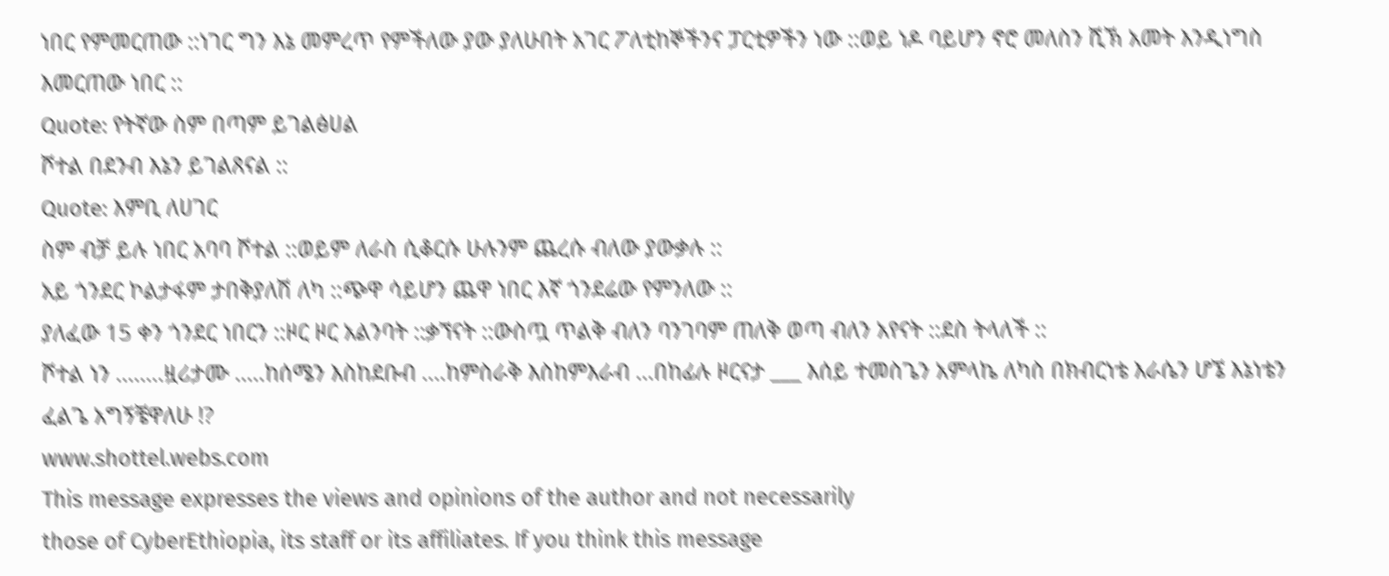ነበር የምመርጠው ::ነገር ግን እኔ መምረጥ የምችለው ያው ያለሁበት አገር ፖለቲከኞችንና ፓርቲዎችን ነው ::ወይ ነዶ ባይሆን ኖሮ መለስን ሺኽ አመት እንዲነግስ እመርጠው ነበር ::
Quote: የትኛው ስም በጣም ይገልፅሀል
ሾተል በደንብ እኔን ይገልጸናል ::
Quote: እምቢ ለሀገር
ስም ብቻ ይሉ ነበር አባባ ሾተል ::ወይም ለራስ ሲቆርሱ ሁሉንም ጨረሱ ብለው ያውቃሉ ::
አይ ጎንደር ኮልታፋም ታበቅያለሽ ለካ ::ጭዋ ሳይሆን ጨዋ ነበር እኛ ጎንደሬው የምንለው ::
ያለፈው 15 ቀን ጎንደር ነበርን ::ዞር ዞር አልንባት ::ቃኘናት ::ውስጧ ጥልቅ ብለን ባንገባም ጠለቅ ወጣ ብለን አየናት ::ደስ ትላለች ::
ሾተል ነን ........ዟሪታሙ .....ከሰሜን እስከደቡብ ....ከምስራቅ እስከምእራብ ...በከፊሉ ዞርናታ ___ እሰይ ተመስጌን አምላኬ ለካስ በክብርነቴ እራሴን ሆኜ እኔነቴን ፈልጌ አግኝቼዋለሁ !?
www.shottel.webs.com
This message expresses the views and opinions of the author and not necessarily
those of CyberEthiopia, its staff or its affiliates. If you think this message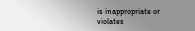is inappropriate or violates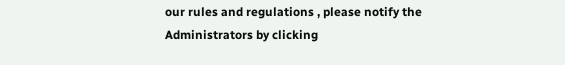our rules and regulations , please notify the Administrators by clicking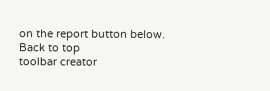on the report button below.
Back to top
toolbar creator